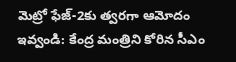మెట్రో ఫేజ్-2కు త్వరగా ఆమోదం ఇవ్వండి: కేంద్ర మంత్రిని కోరిన సీఎం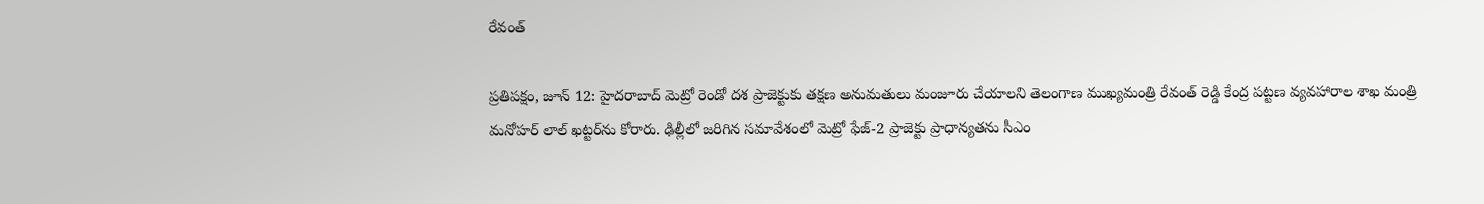రేవంత్

ప్రతిపక్షం, జూన్ 12: హైదరాబాద్ మెట్రో రెండో దశ ప్రాజెక్టుకు తక్షణ అనుమతులు మంజూరు చేయాలని తెలంగాణ ముఖ్యమంత్రి రేవంత్ రెడ్డి కేంద్ర పట్టణ వ్యవహారాల శాఖ మంత్రి మనోహర్ లాల్ ఖట్టర్‌ను కోరారు. ఢిల్లీలో జరిగిన సమావేశంలో మెట్రో ఫేజ్-2 ప్రాజెక్టు ప్రాధాన్యతను సీఎం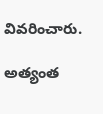వివరించారు.

అత్యంత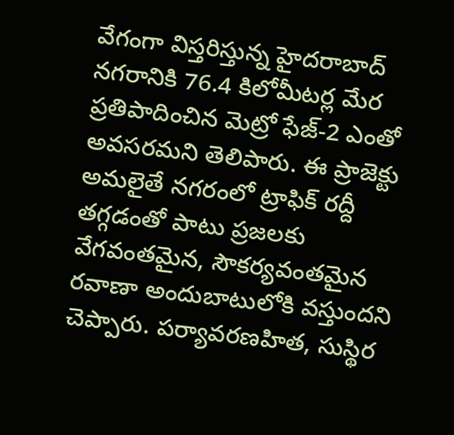వేగంగా విస్తరిస్తున్న హైదరాబాద్ నగరానికి 76.4 కిలోమీటర్ల మేర ప్రతిపాదించిన మెట్రో ఫేజ్-2 ఎంతో అవసరమని తెలిపారు. ఈ ప్రాజెక్టు అమలైతే నగరంలో ట్రాఫిక్ రద్దీ తగ్గడంతో పాటు ప్రజలకు వేగవంతమైన, సౌకర్యవంతమైన రవాణా అందుబాటులోకి వస్తుందని చెప్పారు. పర్యావరణహిత, సుస్థిర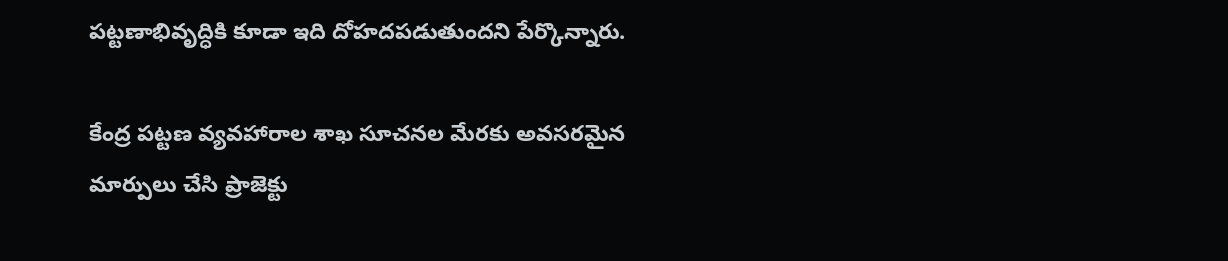పట్టణాభివృద్ధికి కూడా ఇది దోహదపడుతుందని పేర్కొన్నారు.

కేంద్ర పట్టణ వ్యవహారాల శాఖ సూచనల మేరకు అవసరమైన మార్పులు చేసి ప్రాజెక్టు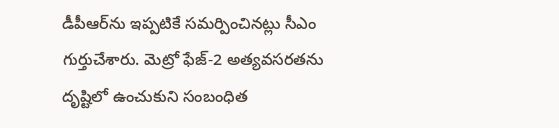డీపీఆర్‌ను ఇప్పటికే సమర్పించినట్లు సీఎం గుర్తుచేశారు. మెట్రో ఫేజ్-2 అత్యవసరతను దృష్టిలో ఉంచుకుని సంబంధిత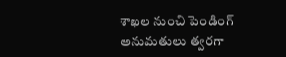శాఖల నుంచి పెండింగ్ అనుమతులు త్వరగా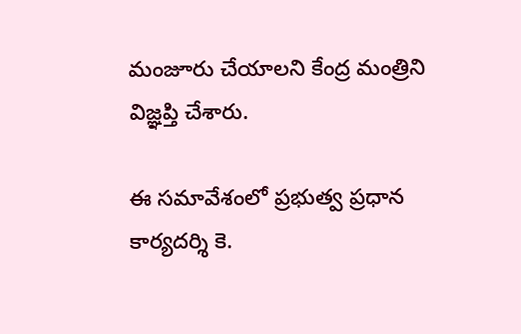మంజూరు చేయాలని కేంద్ర మంత్రిని విజ్ఞప్తి చేశారు.

ఈ సమావేశంలో ప్రభుత్వ ప్రధాన కార్యదర్శి కె.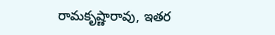రామకృష్ణారావు, ఇతర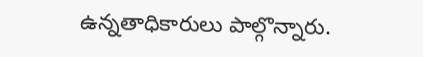ఉన్నతాధికారులు పాల్గొన్నారు.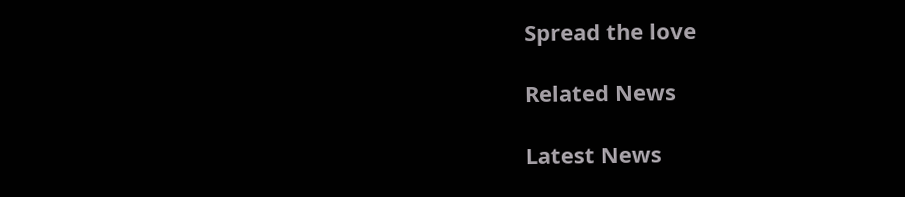Spread the love

Related News

Latest News